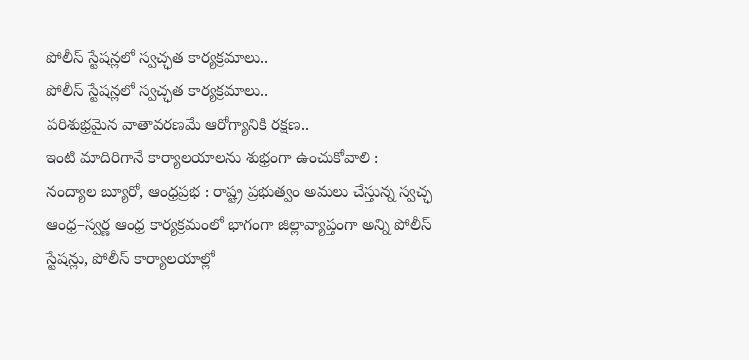పోలీస్ స్టేషన్లలో స్వచ్ఛత కార్యక్రమాలు..
పోలీస్ స్టేషన్లలో స్వచ్ఛత కార్యక్రమాలు..
పరిశుభ్రమైన వాతావరణమే ఆరోగ్యానికి రక్షణ..
ఇంటి మాదిరిగానే కార్యాలయాలను శుభ్రంగా ఉంచుకోవాలి :
నంద్యాల బ్యూరో, ఆంధ్రప్రభ : రాష్ట్ర ప్రభుత్వం అమలు చేస్తున్న స్వచ్ఛ ఆంధ్ర–స్వర్ణ ఆంధ్ర కార్యక్రమంలో భాగంగా జిల్లావ్యాప్తంగా అన్ని పోలీస్ స్టేషన్లు, పోలీస్ కార్యాలయాల్లో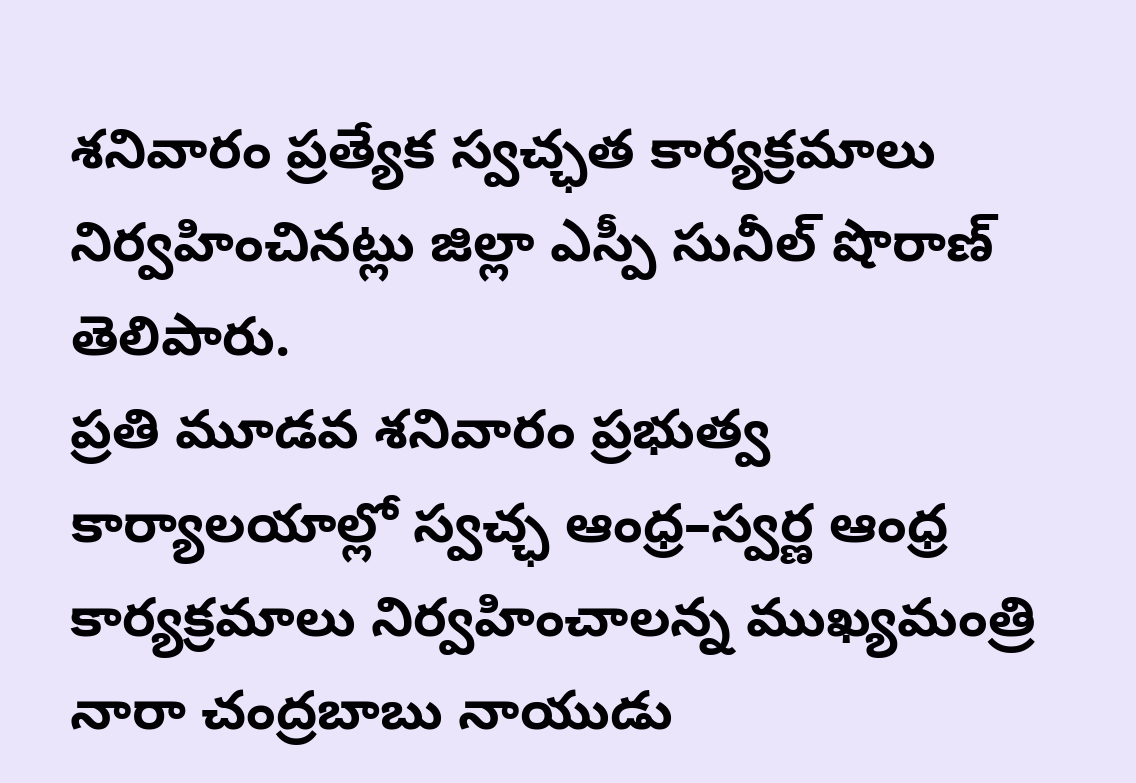శనివారం ప్రత్యేక స్వచ్ఛత కార్యక్రమాలు నిర్వహించినట్లు జిల్లా ఎస్పీ సునీల్ షొరాణ్ తెలిపారు.
ప్రతి మూడవ శనివారం ప్రభుత్వ కార్యాలయాల్లో స్వచ్ఛ ఆంధ్ర–స్వర్ణ ఆంధ్ర కార్యక్రమాలు నిర్వహించాలన్న ముఖ్యమంత్రి నారా చంద్రబాబు నాయుడు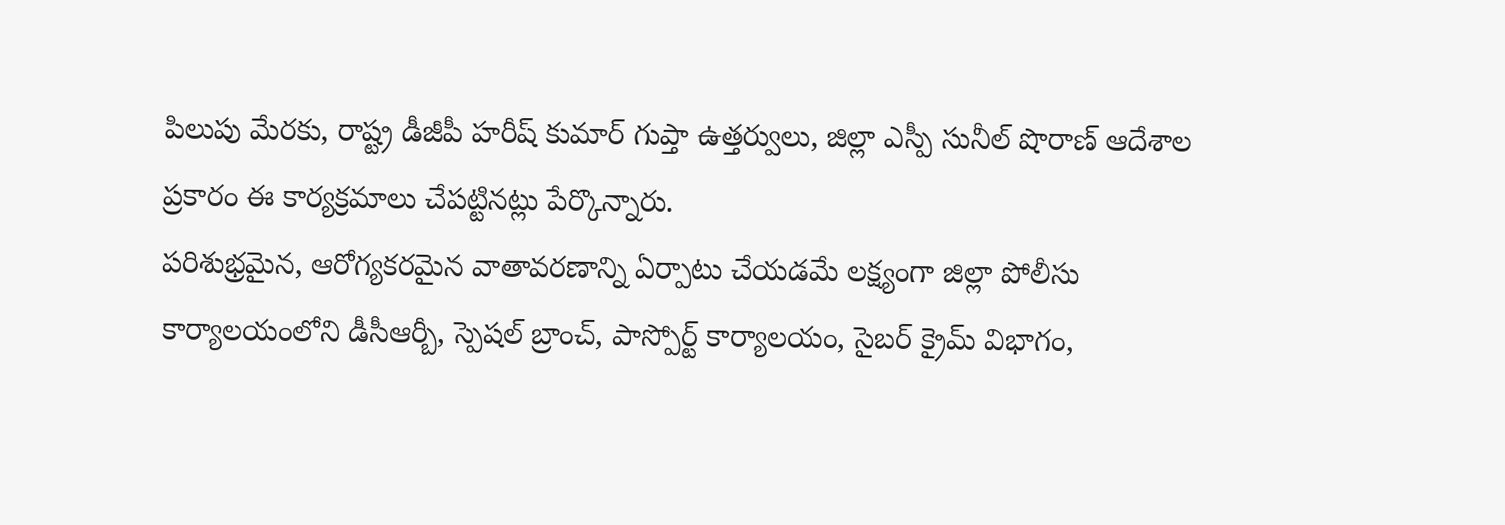పిలుపు మేరకు, రాష్ట్ర డీజీపీ హరీష్ కుమార్ గుప్తా ఉత్తర్వులు, జిల్లా ఎస్పీ సునీల్ షొరాణ్ ఆదేశాల ప్రకారం ఈ కార్యక్రమాలు చేపట్టినట్లు పేర్కొన్నారు.
పరిశుభ్రమైన, ఆరోగ్యకరమైన వాతావరణాన్ని ఏర్పాటు చేయడమే లక్ష్యంగా జిల్లా పోలీసు కార్యాలయంలోని డీసీఆర్బీ, స్పెషల్ బ్రాంచ్, పాస్పోర్ట్ కార్యాలయం, సైబర్ క్రైమ్ విభాగం,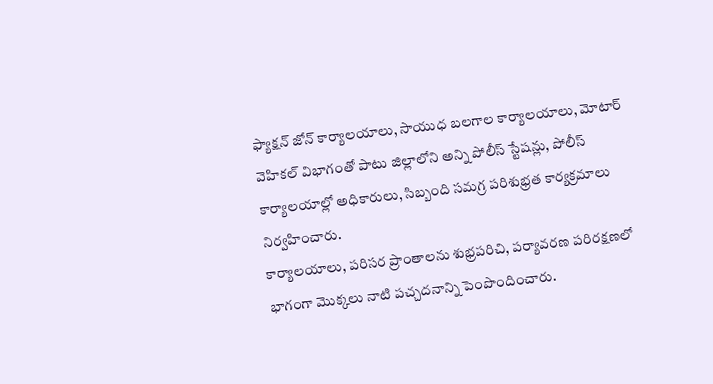ఫ్యాక్షన్ జోన్ కార్యాలయాలు, సాయుధ బలగాల కార్యాలయాలు, మోటార్ వెహికల్ విభాగంతో పాటు జిల్లాలోని అన్ని పోలీస్ స్టేషన్లు, పోలీస్ కార్యాలయాల్లో అధికారులు, సిబ్బంది సమగ్ర పరిశుభ్రత కార్యక్రమాలు నిర్వహించారు.
కార్యాలయాలు, పరిసర ప్రాంతాలను శుభ్రపరిచి, పర్యావరణ పరిరక్షణలో భాగంగా మొక్కలు నాటి పచ్చదనాన్ని పెంపొందించారు.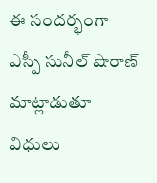ఈ సందర్భంగా ఎస్పీ సునీల్ షొరాణ్ మాట్లాడుతూ విధులు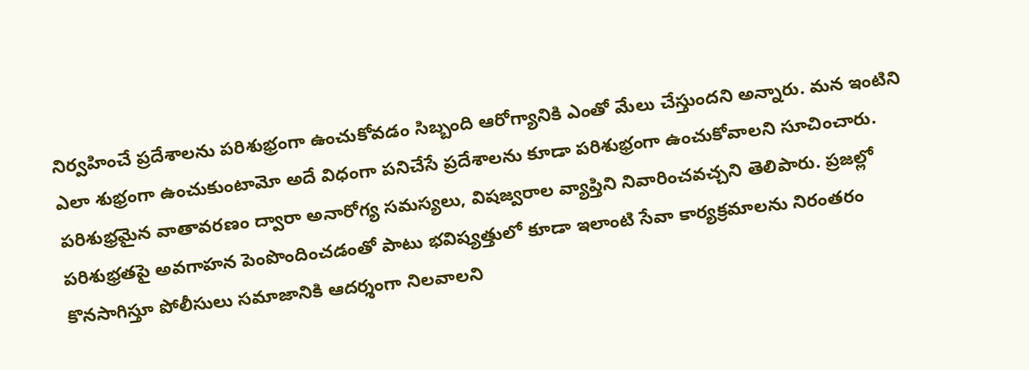నిర్వహించే ప్రదేశాలను పరిశుభ్రంగా ఉంచుకోవడం సిబ్బంది ఆరోగ్యానికి ఎంతో మేలు చేస్తుందని అన్నారు. మన ఇంటిని ఎలా శుభ్రంగా ఉంచుకుంటామో అదే విధంగా పనిచేసే ప్రదేశాలను కూడా పరిశుభ్రంగా ఉంచుకోవాలని సూచించారు.
పరిశుభ్రమైన వాతావరణం ద్వారా అనారోగ్య సమస్యలు, విషజ్వరాల వ్యాప్తిని నివారించవచ్చని తెలిపారు. ప్రజల్లో పరిశుభ్రతపై అవగాహన పెంపొందించడంతో పాటు భవిష్యత్తులో కూడా ఇలాంటి సేవా కార్యక్రమాలను నిరంతరం కొనసాగిస్తూ పోలీసులు సమాజానికి ఆదర్శంగా నిలవాలని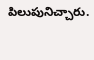పిలుపునిచ్చారు.